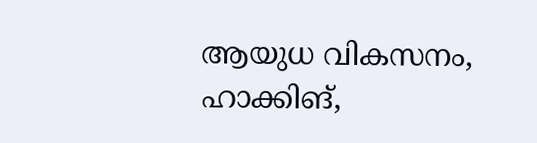ആയുധ വികസനം, ഹാക്കിങ്,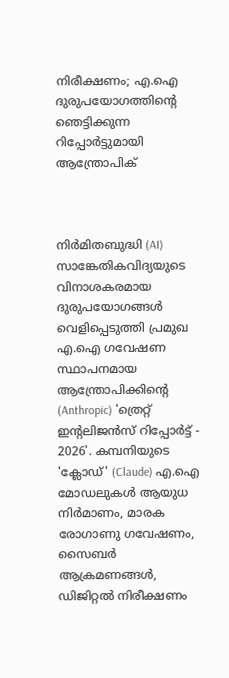നിരീക്ഷണം; എ.ഐ ദുരുപയോഗത്തിന്റെ ഞെട്ടിക്കുന്ന റിപ്പോർട്ടുമായി ആന്ത്രോപിക്



നിർമിതബുദ്ധി (AI) സാങ്കേതികവിദ്യയുടെ വിനാശകരമായ ദുരുപയോഗങ്ങൾ വെളിപ്പെടുത്തി പ്രമുഖ എ.ഐ ഗവേഷണ സ്ഥാപനമായ ആന്ത്രോപിക്കിന്റെ (Anthropic) 'ത്രെറ്റ് ഇന്റലിജൻസ് റിപ്പോർട്ട് - 2026'. കമ്പനിയുടെ 'ക്ലോഡ്' (Claude) എ.ഐ മോഡലുകൾ ആയുധ നിർമാണം, മാരക രോഗാണു ഗവേഷണം, സൈബർ ആക്രമണങ്ങൾ, ഡിജിറ്റൽ നിരീക്ഷണം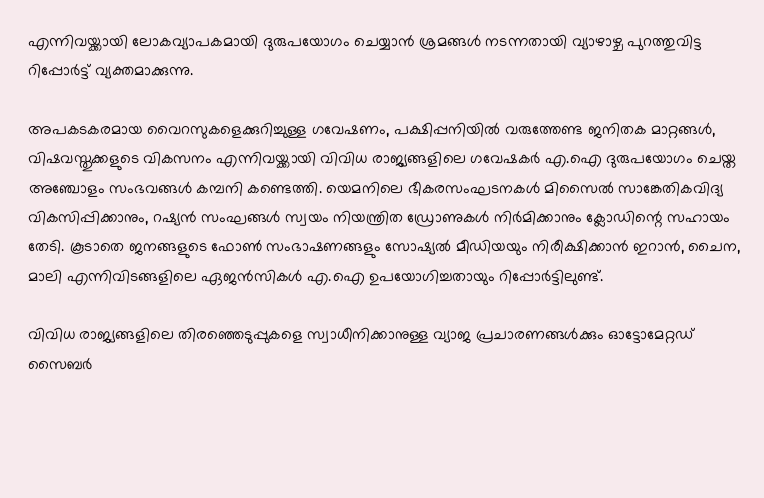എന്നിവയ്ക്കായി ലോകവ്യാപകമായി ദുരുപയോഗം ചെയ്യാൻ ശ്രമങ്ങൾ നടന്നതായി വ്യാഴാഴ്ച പുറത്തുവിട്ട റിപ്പോർട്ട് വ്യക്തമാക്കുന്നു.

അപകടകരമായ വൈറസുകളെക്കുറിച്ചുള്ള ഗവേഷണം, പക്ഷിപ്പനിയിൽ വരുത്തേണ്ട ജനിതക മാറ്റങ്ങൾ, വിഷവസ്തുക്കളുടെ വികസനം എന്നിവയ്ക്കായി വിവിധ രാജ്യങ്ങളിലെ ഗവേഷകർ എ.ഐ ദുരുപയോഗം ചെയ്ത അഞ്ചോളം സംഭവങ്ങൾ കമ്പനി കണ്ടെത്തി. യെമനിലെ ഭീകരസംഘടനകൾ മിസൈൽ സാങ്കേതികവിദ്യ വികസിപ്പിക്കാനും, റഷ്യൻ സംഘങ്ങൾ സ്വയം നിയന്ത്രിത ഡ്രോണുകൾ നിർമിക്കാനും ക്ലോഡിന്റെ സഹായം തേടി. കൂടാതെ ജനങ്ങളുടെ ഫോൺ സംഭാഷണങ്ങളും സോഷ്യൽ മീഡിയയും നിരീക്ഷിക്കാൻ ഇറാൻ, ചൈന, മാലി എന്നിവിടങ്ങളിലെ ഏജൻസികൾ എ.ഐ ഉപയോഗിച്ചതായും റിപ്പോർട്ടിലുണ്ട്.

വിവിധ രാജ്യങ്ങളിലെ തിരഞ്ഞെടുപ്പുകളെ സ്വാധീനിക്കാനുള്ള വ്യാജ പ്രചാരണങ്ങൾക്കും ഓട്ടോമേറ്റഡ് സൈബർ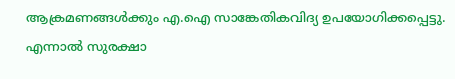ആക്രമണങ്ങൾക്കും എ.ഐ സാങ്കേതികവിദ്യ ഉപയോഗിക്കപ്പെട്ടു. എന്നാൽ സുരക്ഷാ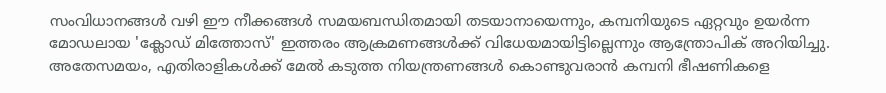സംവിധാനങ്ങൾ വഴി ഈ നീക്കങ്ങൾ സമയബന്ധിതമായി തടയാനായെന്നും, കമ്പനിയുടെ ഏറ്റവും ഉയർന്ന മോഡലായ 'ക്ലോഡ് മിത്തോസ്' ഇത്തരം ആക്രമണങ്ങൾക്ക് വിധേയമായിട്ടില്ലെന്നും ആന്ത്രോപിക് അറിയിച്ചു. അതേസമയം, എതിരാളികൾക്ക് മേൽ കടുത്ത നിയന്ത്രണങ്ങൾ കൊണ്ടുവരാൻ കമ്പനി ഭീഷണികളെ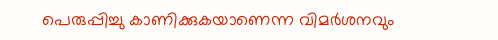പെരുപ്പിച്ചു കാണിക്കുകയാണെന്ന വിമർശനവും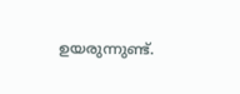ഉയരുന്നുണ്ട്.